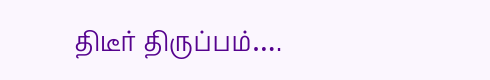திடீர் திருப்பம்….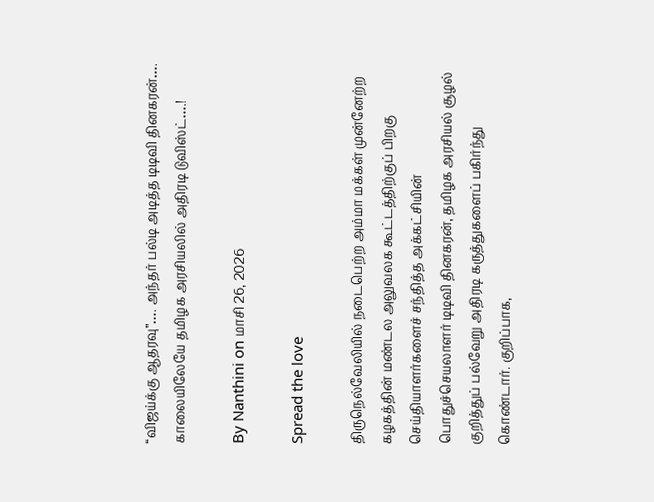“விஜய்க்கு ஆதரவு”…. அந்தர் பல்டி அடித்த டிடிவி தினகரன்…. காலையிலேயே தமிழக அரசியலில் அதிரடி டுவிஸ்ட்….!

By Nanthini on மாசி 26, 2026

Spread the love

திருநெல்வேலியில் நடைபெற்ற அம்மா மக்கள் முன்னேற்ற கழகத்தின் மண்டல அலுவலக கூட்டத்திற்குப் பிறகு செய்தியாளர்களைச் சந்தித்த அக்கட்சியின் பொதுச்செயலாளர் டிடிவி தினகரன், தமிழக அரசியல் சூழல் குறித்துப் பல்வேறு அதிரடி கருத்துகளைப் பகிர்ந்து கொண்டார். குறிப்பாக,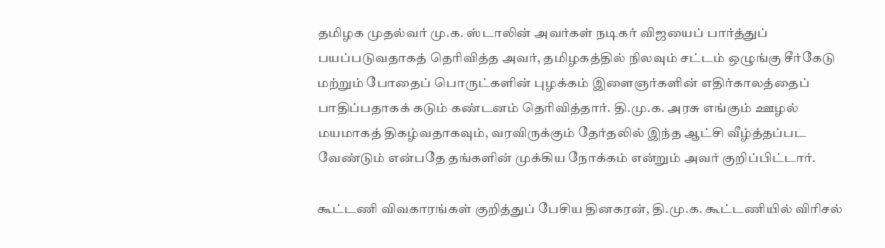தமிழக முதல்வர் மு.க. ஸ்டாலின் அவர்கள் நடிகர் விஜயைப் பார்த்துப் பயப்படுவதாகத் தெரிவித்த அவர், தமிழகத்தில் நிலவும் சட்டம் ஒழுங்கு சீர்கேடு மற்றும் போதைப் பொருட்களின் புழக்கம் இளைஞர்களின் எதிர்காலத்தைப் பாதிப்பதாகக் கடும் கண்டனம் தெரிவித்தார். தி.மு.க. அரசு எங்கும் ஊழல் மயமாகத் திகழ்வதாகவும், வரவிருக்கும் தேர்தலில் இந்த ஆட்சி வீழ்த்தப்பட வேண்டும் என்பதே தங்களின் முக்கிய நோக்கம் என்றும் அவர் குறிப்பிட்டார்.

கூட்டணி விவகாரங்கள் குறித்துப் பேசிய தினகரன், தி.மு.க. கூட்டணியில் விரிசல்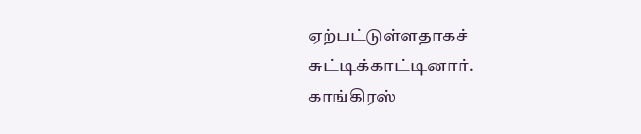ஏற்பட்டுள்ளதாகச் சுட்டிக்காட்டினார். காங்கிரஸ்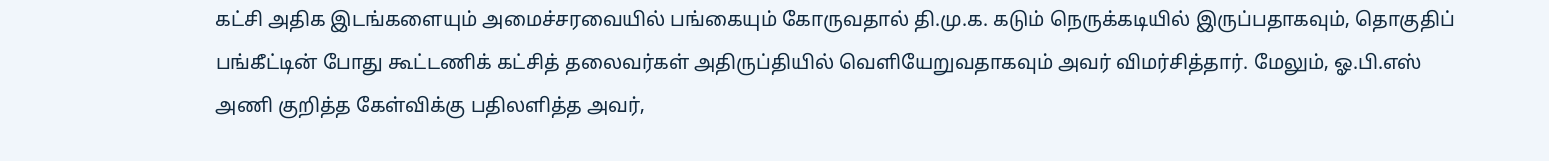கட்சி அதிக இடங்களையும் அமைச்சரவையில் பங்கையும் கோருவதால் தி.மு.க. கடும் நெருக்கடியில் இருப்பதாகவும், தொகுதிப் பங்கீட்டின் போது கூட்டணிக் கட்சித் தலைவர்கள் அதிருப்தியில் வெளியேறுவதாகவும் அவர் விமர்சித்தார். மேலும், ஓ.பி.எஸ் அணி குறித்த கேள்விக்கு பதிலளித்த அவர்,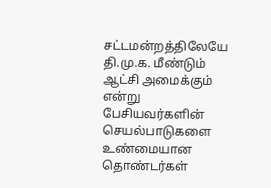சட்டமன்றத்திலேயே தி.மு.க. மீண்டும் ஆட்சி அமைக்கும் என்று பேசியவர்களின் செயல்பாடுகளை உண்மையான தொண்டர்கள்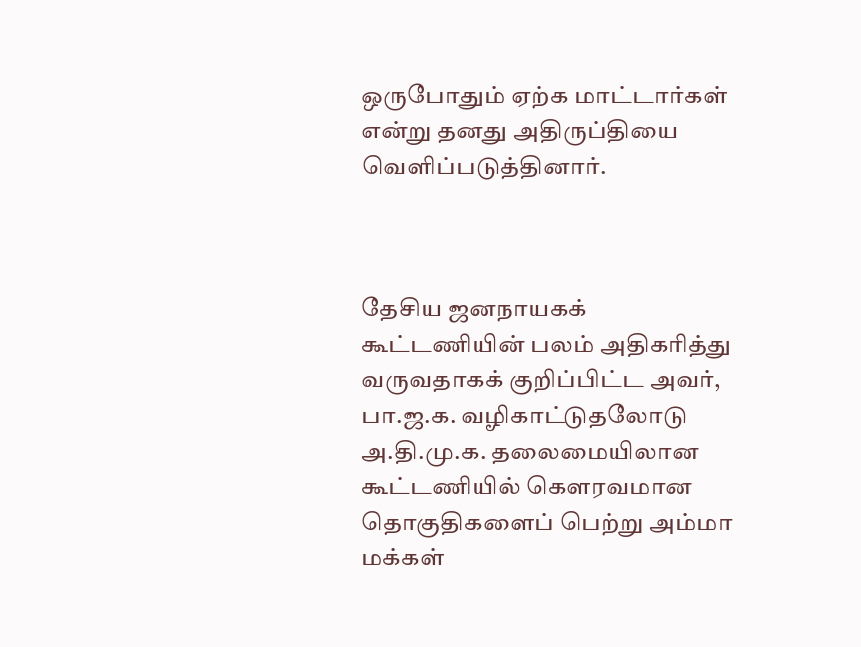ஒருபோதும் ஏற்க மாட்டார்கள் என்று தனது அதிருப்தியை வெளிப்படுத்தினார்.



தேசிய ஜனநாயகக் கூட்டணியின் பலம் அதிகரித்து வருவதாகக் குறிப்பிட்ட அவர், பா.ஜ.க. வழிகாட்டுதலோடு அ.தி.மு.க. தலைமையிலான கூட்டணியில் கௌரவமான தொகுதிகளைப் பெற்று அம்மா மக்கள்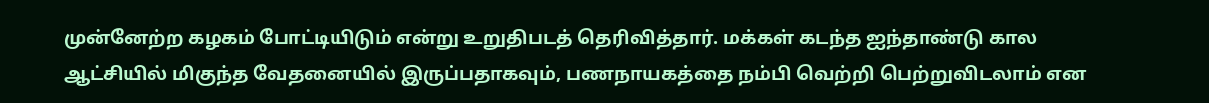முன்னேற்ற கழகம் போட்டியிடும் என்று உறுதிபடத் தெரிவித்தார். மக்கள் கடந்த ஐந்தாண்டு கால ஆட்சியில் மிகுந்த வேதனையில் இருப்பதாகவும், பணநாயகத்தை நம்பி வெற்றி பெற்றுவிடலாம் என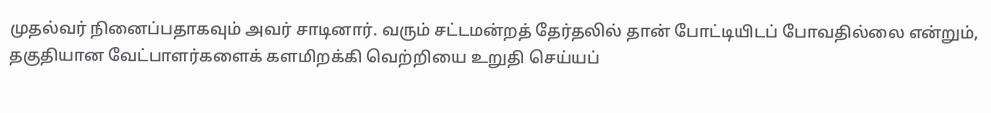முதல்வர் நினைப்பதாகவும் அவர் சாடினார். வரும் சட்டமன்றத் தேர்தலில் தான் போட்டியிடப் போவதில்லை என்றும், தகுதியான வேட்பாளர்களைக் களமிறக்கி வெற்றியை உறுதி செய்யப்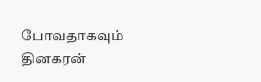போவதாகவும் தினகரன்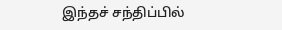இந்தச் சந்திப்பில்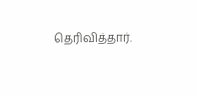தெரிவித்தார்.